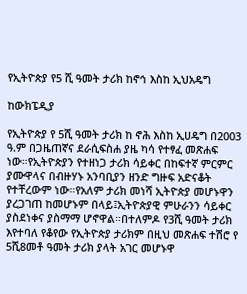የኢትዮጵያ የ5 ሺ ዓመት ታሪክ ከኖኅ እስከ ኢህአዴግ

ከውክፔዲያ

የኢትዮጵያ የ 5ሺ ዓመት ታሪክ ከ ኖሕ እስከ ኢሀዴግ በ2003 ዓ.ም በጋዜጠኛና ደራሲፍስሐ ያዜ ካሳ የተፃፈ መጽሐፍ ነው።የኢትዮጵያን የተዘነጋ ታሪክ ሳይቀር በከፍተኛ ምርምር ያሙዋላና በብዙሃኑ አንባቢያን ዘንድ ግዙፍ አድናቆት የተቸረውም ነው።የአለም ታሪክ መነሻ ኢትዮጵያ መሆኑዋን ያረጋገጠ ከመሆኑም በላይ፤ኢትዮጵያዊ ምሁራንን ሳይቀር ያስደነቀና ያስማማ ሆኖዋል።በተለምዶ የ3ሺ ዓመት ታሪክ እየተባለ የቆየው የኢትዮጵያ ታሪክም በዚህ መጽሐፍ ተሽሮ የ 5ሺ8መቶ ዓመት ታሪክ ያላት አገር መሆኑዋ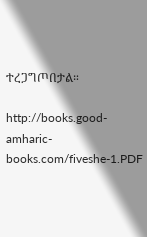ተረጋግጦበታል።

http://books.good-amharic-books.com/fiveshe-1.PDF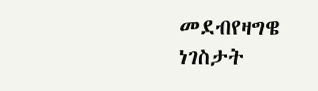መደብየዛግዌ ነገስታት